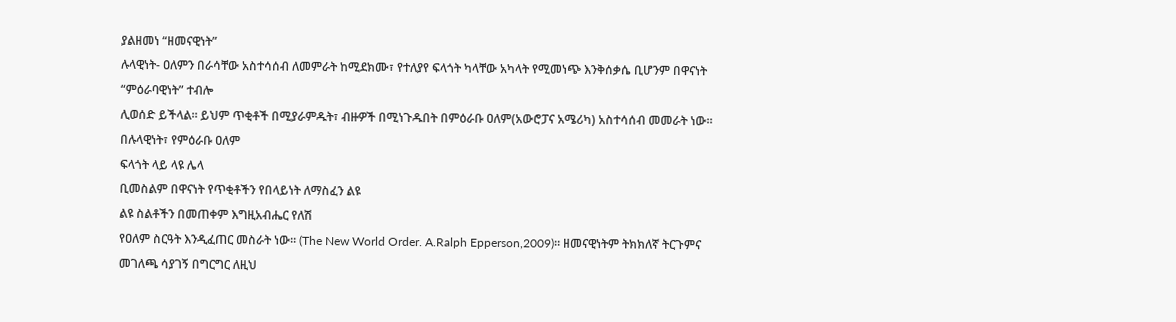ያልዘመነ “ዘመናዊነት”
ሉላዊነት- ዐለምን በራሳቸው አስተሳሰብ ለመምራት ከሚደክሙ፣ የተለያየ ፍላጎት ካላቸው አካላት የሚመነጭ እንቅሰቃሴ ቢሆንም በዋናነት “ምዕራባዊነት” ተብሎ
ሊወሰድ ይችላል። ይህም ጥቂቶች በሚያራምዱት፣ ብዙዎች በሚነጉዱበት በምዕራቡ ዐለም(አውሮፓና አሜሪካ) አስተሳሰብ መመራት ነው።
በሉላዊነት፣ የምዕራቡ ዐለም
ፍላጎት ላይ ላዩ ሌላ
ቢመስልም በዋናነት የጥቂቶችን የበላይነት ለማስፈን ልዩ
ልዩ ስልቶችን በመጠቀም እግዚአብሔር የለሽ
የዐለም ስርዓት እንዲፈጠር መስራት ነው፡፡ (The New World Order. A.Ralph Epperson,2009)። ዘመናዊነትም ትክክለኛ ትርጉምና መገለጫ ሳያገኝ በግርግር ለዚህ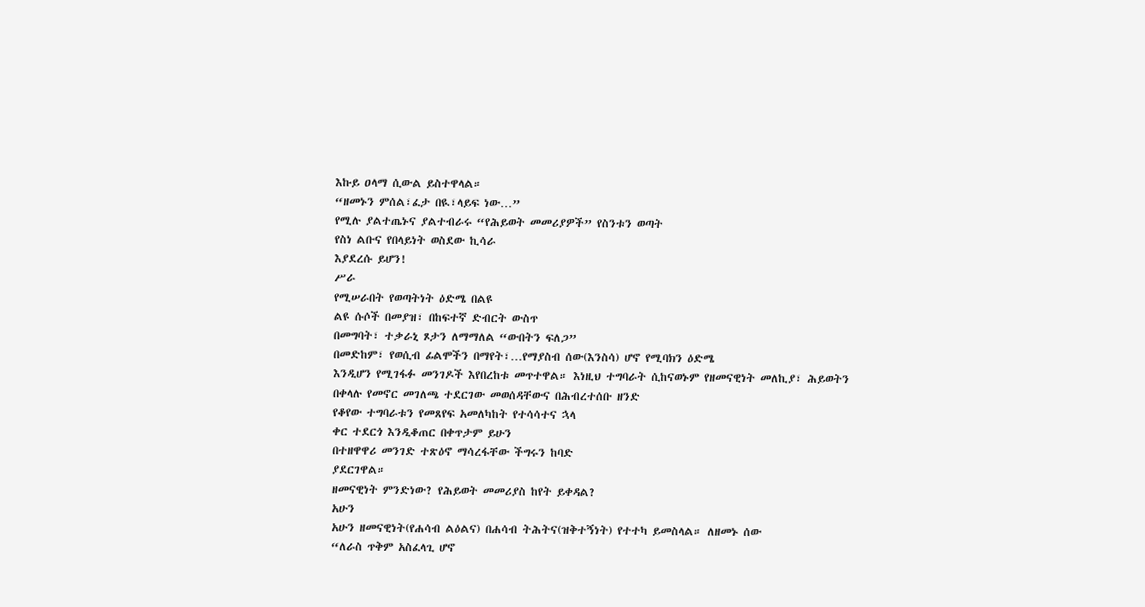እኩይ ዐላማ ሲውል ይስተዋላል።
“ዘመኑን ምሰል፣ፈታ በዪ፣ላይፍ ነው…”
የሚሉ ያልተጤኑና ያልተብራሩ “የሕይወት መመሪያዎች” የስንቱን ወጣት
የስነ ልቡና የበላይነት ወስደው ኪሳራ
እያደረሱ ይሆን!
ሥራ
የሚሠራበት የወጣትነት ዕድሜ በልዩ
ልዩ ሱሶች በመያዝ፣ በከፍተኛ ድብርት ውስጥ
በመግባት፣ ተቃራኒ ጾታን ለማማለል “ውበትን ፍለጋ”
በመድከም፣ የወሲብ ፊልሞችን በማየት፣…የማያስብ ሰው(እንስሳ) ሆኖ የሚባክን ዕድሜ
እንዲሆን የሚገፋፉ መንገዶች እየበረከቱ መጥተዋል። እነዚህ ተግባራት ሲከናወኑም የዘመናዊነት መለኪያ፣ ሕይወትን በቀላሉ የመኖር መገለጫ ተደርገው መወሰዳቸውና በሕብረተሰቡ ዘንድ
የቆየው ተግባራቱን የመጸየፍ አመለካከት የተሳሳተና ኋላ
ቀር ተደርጎ እንዲቆጠር በቀጥታም ይሁን
በተዘዋዋሪ መንገድ ተጽዕኖ ማሳረፋቸው ችግሩን ከባድ
ያደርገዋል።
ዘመናዊነት ምንድነው? የሕይወት መመሪያስ ከየት ይቀዳል?
አሁን
አሁን ዘመናዊነት(የሐሳብ ልዕልና) በሐሳብ ትሕትና(ዝቅተኝነት) የተተካ ይመስላል። ለዘመኑ ሰው
“ለራስ ጥቅም አስፈላጊ ሆኖ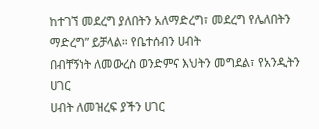ከተገኘ መደረግ ያለበትን አለማድረግ፣ መደረግ የሌለበትን ማድረግ” ይቻላል። የቤተሰብን ሀብት
በብቸኝነት ለመውረስ ወንድምና እህትን መግደል፣ የአንዲትን ሀገር
ሀብት ለመዝረፍ ያችን ሀገር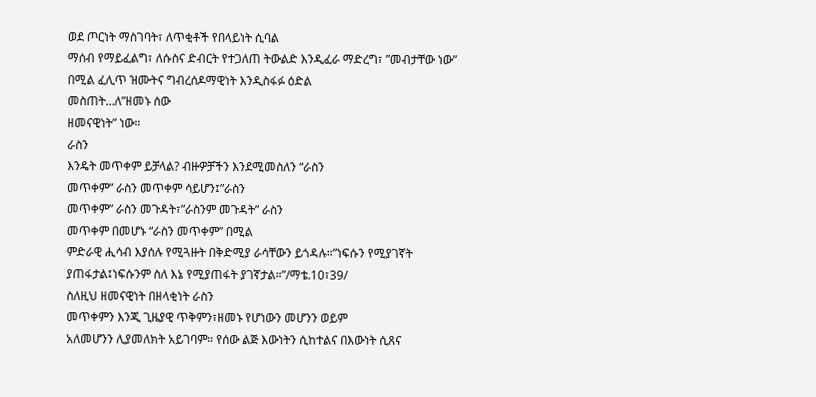ወደ ጦርነት ማስገባት፣ ለጥቂቶች የበላይነት ሲባል
ማሰብ የማይፈልግ፣ ለሱስና ድብርት የተጋለጠ ትውልድ እንዲፈራ ማድረግ፣ ”መብታቸው ነው”
በሚል ፈሊጥ ዝሙትና ግብረሰዶማዊነት እንዲስፋፉ ዕድል
መስጠት…ለ”ዘመኑ ሰው
ዘመናዊነት” ነው።
ራስን
እንዴት መጥቀም ይቻላል? ብዙዎቻችን እንደሚመስለን “ራስን
መጥቀም” ራስን መጥቀም ሳይሆን፤”ራስን
መጥቀም” ራስን መጉዳት፣”ራስንም መጉዳት” ራስን
መጥቀም በመሆኑ “ራስን መጥቀም” በሚል
ምድራዊ ሒሳብ እያሰሉ የሚጓዙት በቅድሚያ ራሳቸውን ይጎዳሉ።”ነፍሱን የሚያገኛት ያጠፋታል፤ነፍሱንም ስለ እኔ የሚያጠፋት ያገኛታል።”/ማቴ.10፣39/
ስለዚህ ዘመናዊነት በዘላቂነት ራስን
መጥቀምን እንጂ ጊዜያዊ ጥቅምን፣ዘመኑ የሆነውን መሆንን ወይም
አለመሆንን ሊያመለክት አይገባም። የሰው ልጅ እውነትን ሲከተልና በእውነት ሲጸና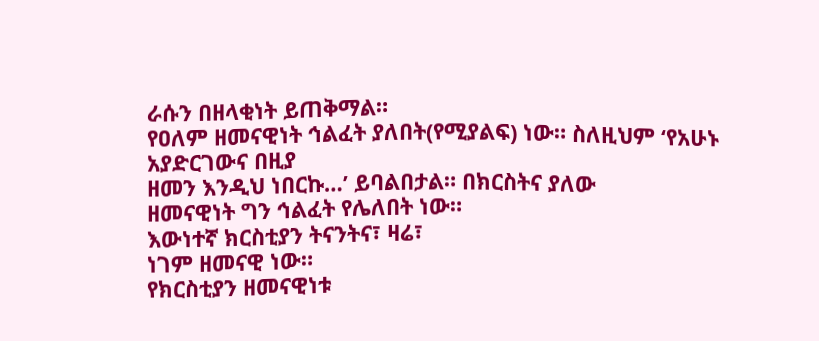ራሱን በዘላቂነት ይጠቅማል።
የዐለም ዘመናዊነት ኅልፈት ያለበት(የሚያልፍ) ነው። ስለዚህም ‘የአሁኑ አያድርገውና በዚያ
ዘመን እንዲህ ነበርኩ…’ ይባልበታል። በክርስትና ያለው
ዘመናዊነት ግን ኅልፈት የሌለበት ነው።
እውነተኛ ክርስቲያን ትናንትና፣ ዛሬ፣
ነገም ዘመናዊ ነው።
የክርስቲያን ዘመናዊነቱ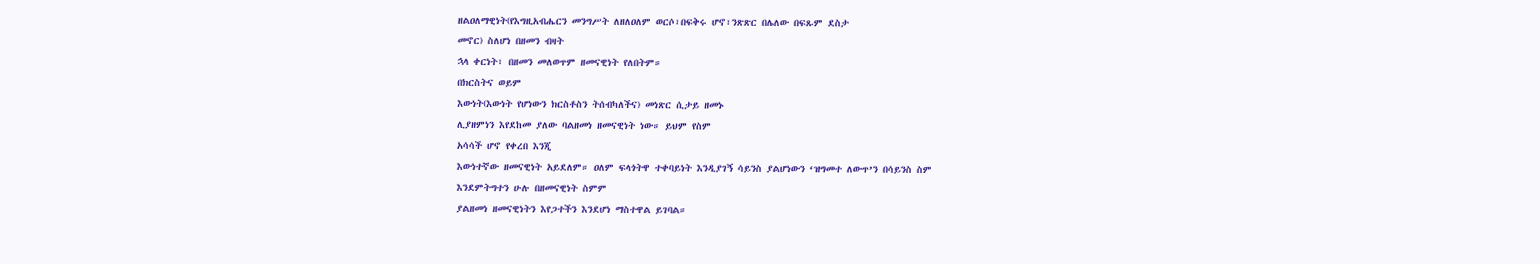ዘልዐለማዊነት(የእግዚአብሔርን መንግሥት ለዘለዐለም ወርሶ፣በፍቅሩ ሆኖ፣ንጽጽር በሌለው በፍጹም ደስታ
መኖር) ስለሆነ በዘመን ብዛት
ኋላ ቀርነት፣ በዘመን መለወጥም ዘመናዊነት የለበትም።
በክርስትና ወይም
እውነት(እውነት የሆነውን ክርስቶስን ትሰብካለችና) መነጽር ሲታይ ዘመኑ
ሊያዘምነን እየደከመ ያለው ባልዘመነ ዘመናዊነት ነው። ይህም የስም
አሳሳች ሆኖ የቀረበ እንጂ
እውነተኛው ዘመናዊነት አይደለም። ዐለም ፍላጎትዋ ተቀባይነት እንዲያገኝ ሳይንስ ያልሆነውን ‘ዝግመተ ለውጥ’ን በሳይንስ ስም
እንደምትግተን ሁሉ በዘመናዊነት ስምም
ያልዘመነ ዘመናዊነትን እየጋተችን እንደሆነ ማስተዋል ይገባል።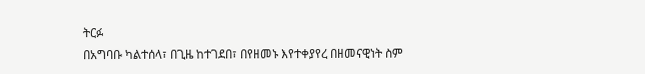ትርፉ
በአግባቡ ካልተሰላ፣ በጊዜ ከተገደበ፣ በየዘመኑ እየተቀያየረ በዘመናዊነት ስም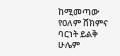ከሚመጣው የዐለም ሸክምና ባርነት ይልቅ ሁሌም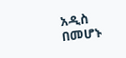አዲስ በመሆኑ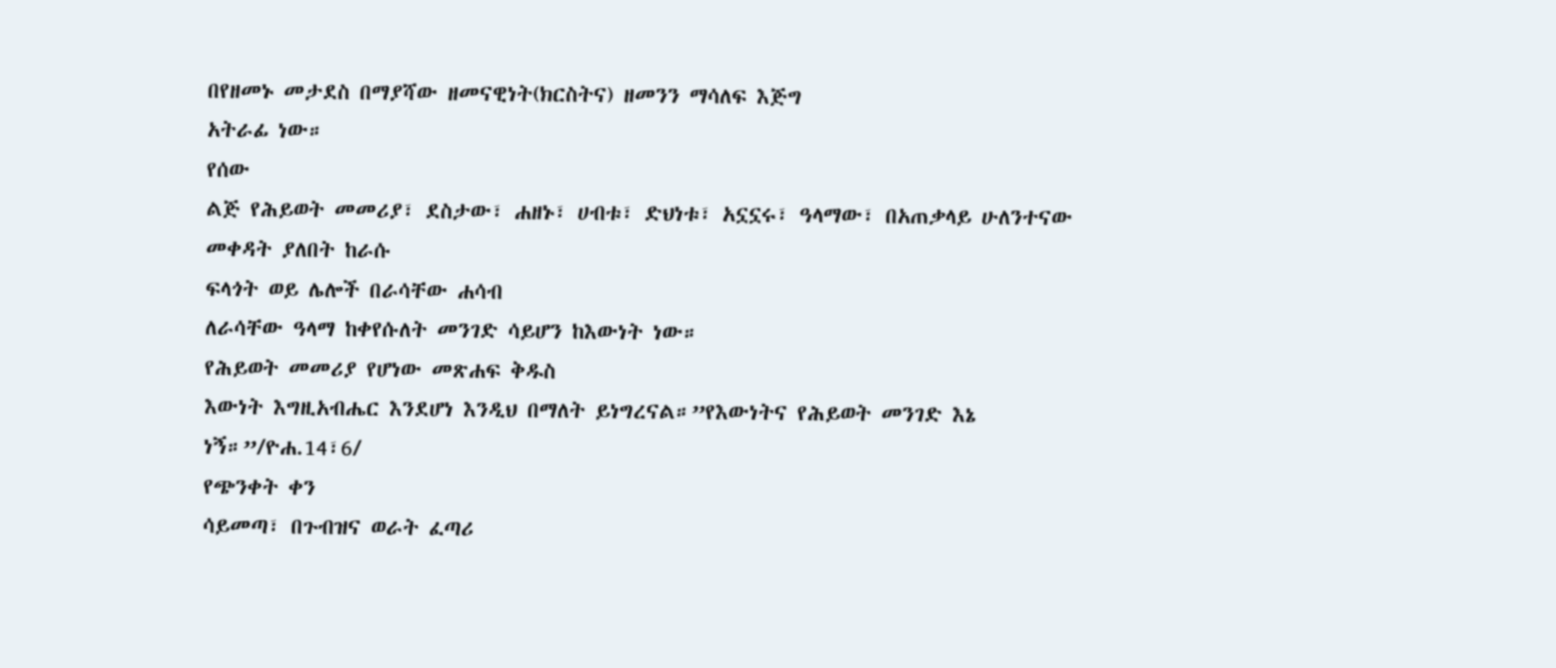በየዘመኑ መታደስ በማያሻው ዘመናዊነት(ክርስትና) ዘመንን ማሳለፍ እጅግ
አትራፊ ነው።
የሰው
ልጅ የሕይወት መመሪያ፣ ደስታው፣ ሐዘኑ፣ ሀብቱ፣ ድህነቱ፣ አኗኗሩ፣ ዓላማው፣ በአጠቃላይ ሁለንተናው መቀዳት ያለበት ከራሱ
ፍላጎት ወይ ሌሎች በራሳቸው ሐሳብ
ለራሳቸው ዓላማ ከቀየሱለት መንገድ ሳይሆን ከእውነት ነው።
የሕይወት መመሪያ የሆነው መጽሐፍ ቅዱስ
እውነት እግዚአብሔር እንደሆነ እንዲህ በማለት ይነግረናል።”የእውነትና የሕይወት መንገድ እኔ ነኝ።”/ዮሐ.14፣6/
የጭንቀት ቀን
ሳይመጣ፣ በጉብዝና ወራት ፈጣሪ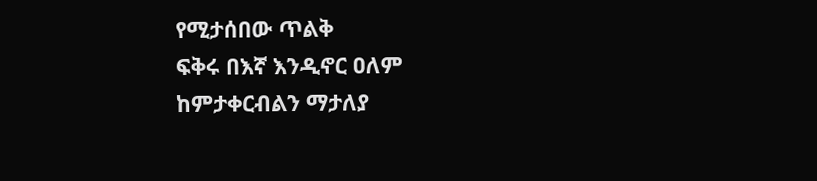የሚታሰበው ጥልቅ
ፍቅሩ በእኛ እንዲኖር ዐለም
ከምታቀርብልን ማታለያ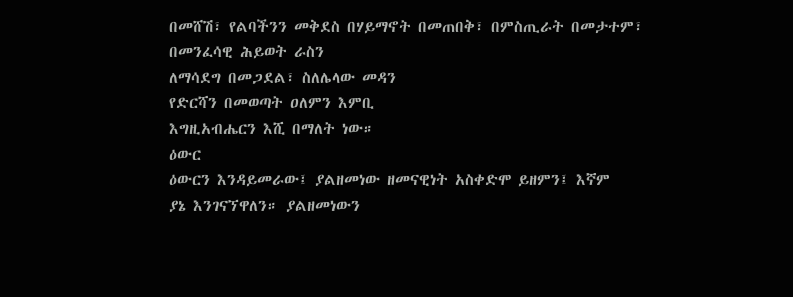በመሸሽ፣ የልባችንን መቅደስ በሃይማኖት በመጠበቅ፣ በምስጢራት በመታተም፣ በመንፈሳዊ ሕይወት ራስን
ለማሳደግ በመጋደል፣ ስለሌላው መዳን
የድርሻን በመወጣት ዐለምን እምቢ
እግዚአብሔርን እሺ በማለት ነው።
ዕውር
ዕውርን እንዳይመራው፤ ያልዘመነው ዘመናዊነት አስቀድሞ ይዘምን፤ እኛም
ያኔ እንገናኘዋለን። ያልዘመነውን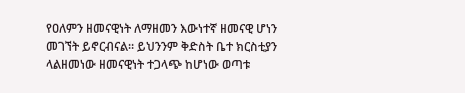የዐለምን ዘመናዊነት ለማዘመን እውነተኛ ዘመናዊ ሆነን
መገኘት ይኖርብናል። ይህንንም ቅድስት ቤተ ክርስቲያን ላልዘመነው ዘመናዊነት ተጋላጭ ከሆነው ወጣቱ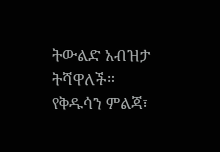ትውልድ አብዝታ ትሻዋለች።
የቅዱሳን ምልጃ፣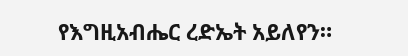የእግዚአብሔር ረድኤት አይለየን።